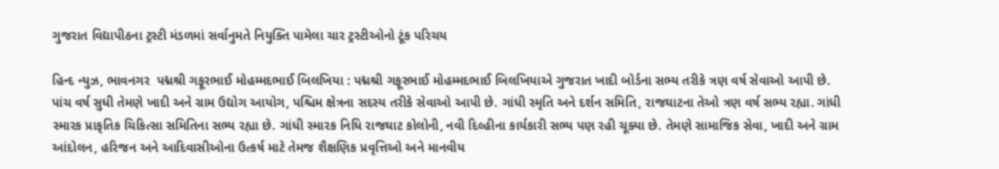ગુજરાત વિદ્યાપીઠના ટ્રસ્ટી મંડળમાં સર્વાનુમતે નિયુક્તિ પામેલા ચાર ટ્રસ્ટીઓનો ટૂંક પરિચય

હિન્દ ન્યુઝ, ભાવનગર  પદ્મશ્રી ગફૂરભાઈ મોહમ્મદભાઈ બિલખિયા : પદ્મશ્રી ગફૂરભાઈ મોહમ્મદભાઈ બિલખિયાએ ગુજરાત ખાદી બોર્ડના સભ્ય તરીકે ત્રણ વર્ષ સેવાઓ આપી છે. પાંચ વર્ષ સુધી તેમણે ખાદી અને ગ્રામ ઉદ્યોગ આયોગ, પશ્ચિમ ક્ષેત્રના સદસ્ય તરીકે સેવાઓ આપી છે. ગાંધી સ્મૃતિ અને દર્શન સમિતિ, રાજઘાટના તેઓ ત્રણ વર્ષ સભ્ય રહ્યા. ગાંધી સ્મારક પ્રાકૃતિક ચિકિત્સા સમિતિના સભ્ય રહ્યા છે. ગાંધી સ્મારક નિધિ રાજઘાટ કોલોની, નવી દિલ્હીના કાર્યકારી સભ્ય પણ રહી ચૂક્યા છે. તેમણે સામાજિક સેવા, ખાદી અને ગ્રામ આંદોલન, હરિજન અને આદિવાસીઓના ઉત્કર્ષ માટે તેમજ શૈક્ષણિક પ્રવૃત્તિઓ અને માનવીય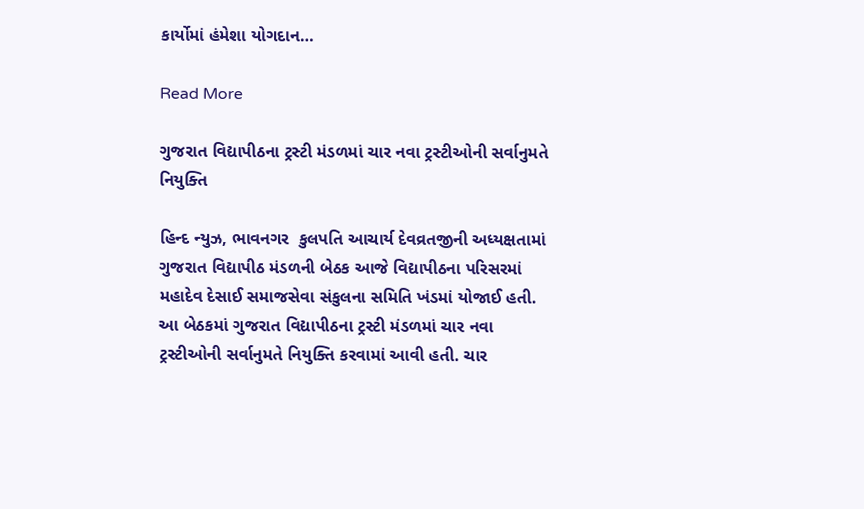કાર્યોમાં હંમેશા યોગદાન…

Read More

ગુજરાત વિદ્યાપીઠના ટ્રસ્ટી મંડળમાં ચાર નવા ટ્રસ્ટીઓની સર્વાનુમતે નિયુક્તિ

હિન્દ ન્યુઝ, ભાવનગર  કુલપતિ આચાર્ય દેવવ્રતજીની અધ્યક્ષતામાં ગુજરાત વિદ્યાપીઠ મંડળની બેઠક આજે વિદ્યાપીઠના પરિસરમાં મહાદેવ દેસાઈ સમાજસેવા સંકુલના સમિતિ ખંડમાં યોજાઈ હતી. આ બેઠકમાં ગુજરાત વિદ્યાપીઠના ટ્રસ્ટી મંડળમાં ચાર નવા ટ્રસ્ટીઓની સર્વાનુમતે નિયુક્તિ કરવામાં આવી હતી. ચાર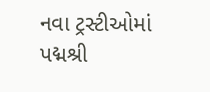નવા ટ્રસ્ટીઓમાં પદ્મશ્રી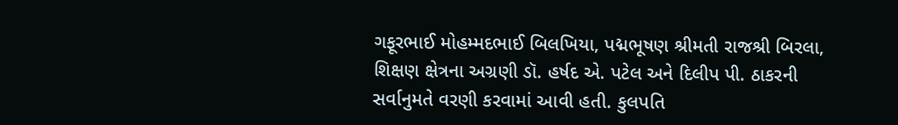ગફૂરભાઈ મોહમ્મદભાઈ બિલખિયા, પદ્મભૂષણ શ્રીમતી રાજશ્રી બિરલા, શિક્ષણ ક્ષેત્રના અગ્રણી ડૉ. હર્ષદ એ. પટેલ અને દિલીપ પી. ઠાકરની સર્વાનુમતે વરણી કરવામાં આવી હતી. કુલપતિ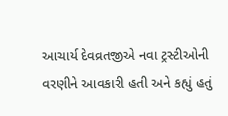આચાર્ય દેવવ્રતજીએ નવા ટ્રસ્ટીઓની વરણીને આવકારી હતી અને કહ્યું હતું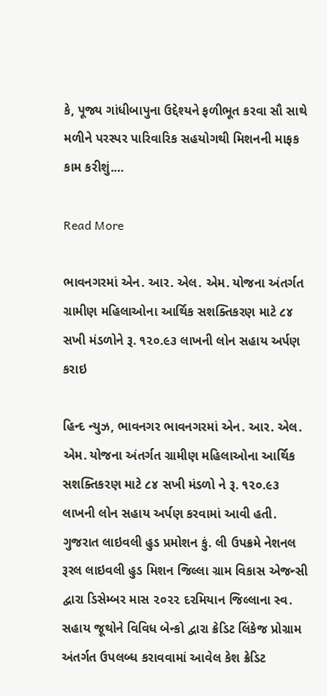કે, પૂજ્ય ગાંધીબાપુના ઉદ્દેશ્યને ફળીભૂત કરવા સૌ સાથે મળીને પરસ્પર પારિવારિક સહયોગથી મિશનની માફક કામ કરીશું.…

Read More

ભાવનગરમાં એન. આર. એલ. એમ. યોજના અંતર્ગત ગ્રામીણ મહિલાઓના આર્થિક સશક્તિકરણ માટે ૮૪ સખી મંડળોને રૂ. ૧૨૦.૯૩ લાખની લોન સહાય અર્પણ કરાઇ

હિન્દ ન્યુઝ, ભાવનગર ભાવનગરમાં એન. આર. એલ. એમ. યોજના અંતર્ગત ગ્રામીણ મહિલાઓના આર્થિક સશક્તિકરણ માટે ૮૪ સખી મંડળો ને રૂ. ૧૨૦.૯૩ લાખની લોન સહાય અર્પણ કરવામાં આવી હતી. ગુજરાત લાઇવલી હુડ પ્રમોશન કું. લી ઉપક્રમે નેશનલ રૂરલ લાઇવલી હુડ મિશન જિલ્લા ગ્રામ વિકાસ એજન્સી દ્વારા ડિસેમ્બર માસ ૨૦૨૨ દરમિયાન જિલ્લાના સ્વ. સહાય જૂથોને વિવિધ બેન્કો દ્વારા ક્રેડિટ લિંકેજ પ્રોગ્રામ અંતર્ગત ઉપલબ્ધ કરાવવામાં આવેલ કેશ ક્રેડિટ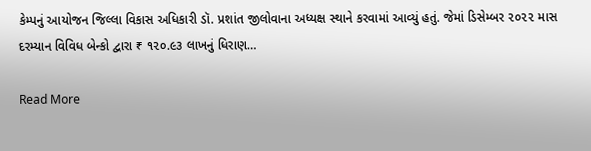કેમ્પનું આયોજન જિલ્લા વિકાસ અધિકારી ડૉ. પ્રશાંત જીલોવાના અધ્યક્ષ સ્થાને કરવામાં આવ્યું હતું. જેમાં ડિસેમ્બર ૨૦૨૨ માસ દરમ્યાન વિવિધ બેન્કો દ્વારા ₹ ૧૨૦.૯૩ લાખનું ધિરાણ…

Read More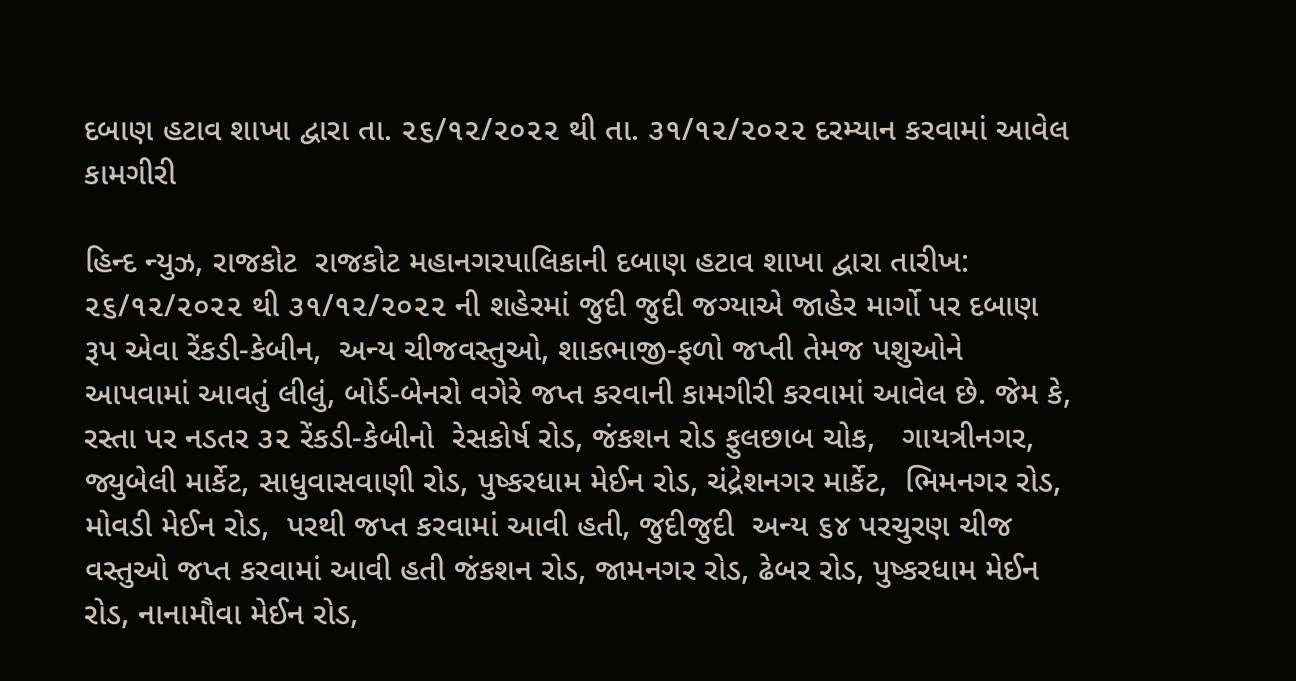દબાણ હટાવ શાખા દ્વારા તા. ૨૬/૧૨/૨૦૨૨ થી તા. ૩૧/૧૨/૨૦૨૨ દરમ્યાન કરવામાં આવેલ કામગીરી

હિન્દ ન્યુઝ, રાજકોટ  રાજકોટ મહાનગરપાલિકાની દબાણ હટાવ શાખા દ્વારા તારીખ: ૨૬/૧૨/૨૦૨૨ થી ૩૧/૧૨/૨૦૨૨ ની શહેરમાં જુદી જુદી જગ્યાએ જાહેર માર્ગો પર દબાણ રૂપ એવા રેંકડી-કેબીન,  અન્ય ચીજવસ્તુઓ, શાકભાજી-ફળો જપ્તી તેમજ પશુઓને આપવામાં આવતું લીલું, બોર્ડ-બેનરો વગેરે જપ્ત કરવાની કામગીરી કરવામાં આવેલ છે. જેમ કે, રસ્તા પર નડતર ૩૨ રેંકડી-કેબીનો  રેસકોર્ષ રોડ, જંકશન રોડ ફુલછાબ ચોક,   ગાયત્રીનગર, જ્યુબેલી માર્કેટ, સાધુવાસવાણી રોડ, પુષ્કરધામ મેઈન રોડ, ચંદ્રેશનગર માર્કેટ,  ભિમનગર રોડ, મોવડી મેઈન રોડ,  પરથી જપ્ત કરવામાં આવી હતી, જુદીજુદી  અન્ય ૬૪ પરચુરણ ચીજ વસ્તુઓ જપ્ત કરવામાં આવી હતી જંકશન રોડ, જામનગર રોડ, ઢેબર રોડ, પુષ્કરધામ મેઈન રોડ, નાનામૌવા મેઈન રોડ,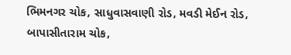ભિમનગર ચોક, સાધુવાસવાણી રોડ, મવડી મેઈન રોડ, બાપાસીતારામ ચોક,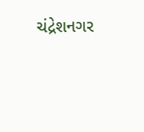ચંદ્રેશનગર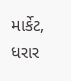માર્કેટ, ધરાર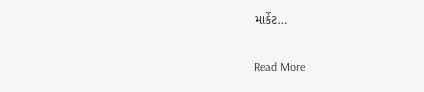માર્કેટ…

Read More